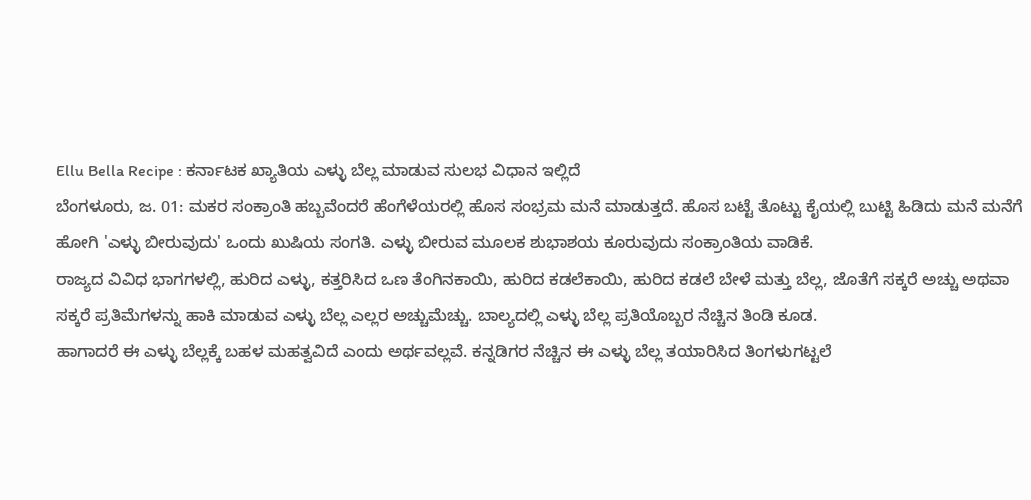Ellu Bella Recipe : ಕರ್ನಾಟಕ ಖ್ಯಾತಿಯ ಎಳ್ಳು ಬೆಲ್ಲ ಮಾಡುವ ಸುಲಭ ವಿಧಾನ ಇಲ್ಲಿದೆ
ಬೆಂಗಳೂರು, ಜ. 01: ಮಕರ ಸಂಕ್ರಾಂತಿ ಹಬ್ಬವೆಂದರೆ ಹೆಂಗೆಳೆಯರಲ್ಲಿ ಹೊಸ ಸಂಭ್ರಮ ಮನೆ ಮಾಡುತ್ತದೆ. ಹೊಸ ಬಟ್ಟೆ ತೊಟ್ಟು ಕೈಯಲ್ಲಿ ಬುಟ್ಟಿ ಹಿಡಿದು ಮನೆ ಮನೆಗೆ ಹೋಗಿ 'ಎಳ್ಳು ಬೀರುವುದು' ಒಂದು ಖುಷಿಯ ಸಂಗತಿ. ಎಳ್ಳು ಬೀರುವ ಮೂಲಕ ಶುಭಾಶಯ ಕೂರುವುದು ಸಂಕ್ರಾಂತಿಯ ವಾಡಿಕೆ.
ರಾಜ್ಯದ ವಿವಿಧ ಭಾಗಗಳಲ್ಲಿ, ಹುರಿದ ಎಳ್ಳು, ಕತ್ತರಿಸಿದ ಒಣ ತೆಂಗಿನಕಾಯಿ, ಹುರಿದ ಕಡಲೆಕಾಯಿ, ಹುರಿದ ಕಡಲೆ ಬೇಳೆ ಮತ್ತು ಬೆಲ್ಲ, ಜೊತೆಗೆ ಸಕ್ಕರೆ ಅಚ್ಚು ಅಥವಾ ಸಕ್ಕರೆ ಪ್ರತಿಮೆಗಳನ್ನು ಹಾಕಿ ಮಾಡುವ ಎಳ್ಳು ಬೆಲ್ಲ ಎಲ್ಲರ ಅಚ್ಚುಮೆಚ್ಚು. ಬಾಲ್ಯದಲ್ಲಿ ಎಳ್ಳು ಬೆಲ್ಲ ಪ್ರತಿಯೊಬ್ಬರ ನೆಚ್ಚಿನ ತಿಂಡಿ ಕೂಡ.
ಹಾಗಾದರೆ ಈ ಎಳ್ಳು ಬೆಲ್ಲಕ್ಕೆ ಬಹಳ ಮಹತ್ವವಿದೆ ಎಂದು ಅರ್ಥವಲ್ಲವೆ. ಕನ್ನಡಿಗರ ನೆಚ್ಚಿನ ಈ ಎಳ್ಳು ಬೆಲ್ಲ ತಯಾರಿಸಿದ ತಿಂಗಳುಗಟ್ಟಲೆ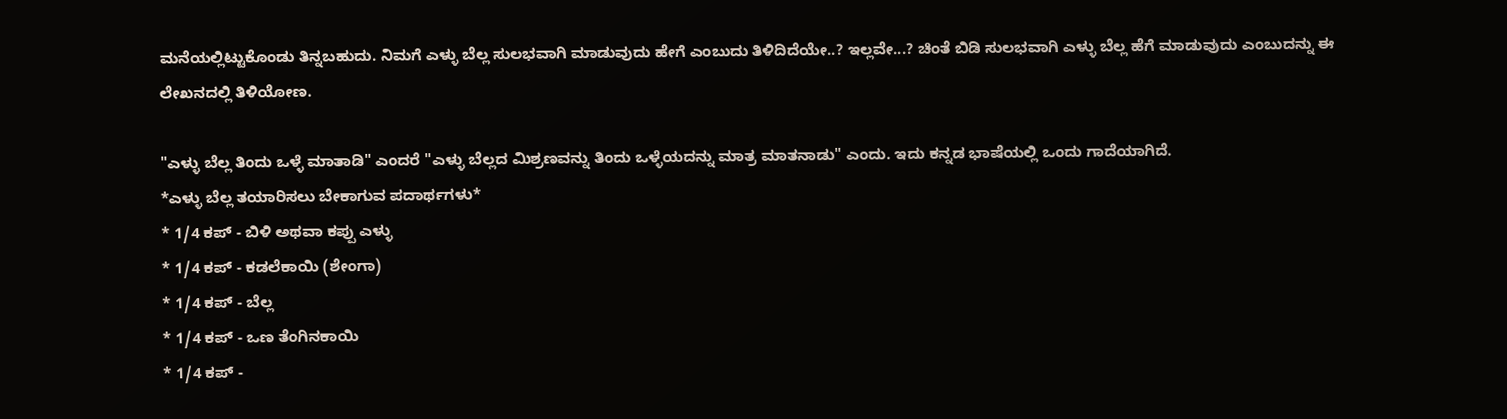ಮನೆಯಲ್ಲಿಟ್ಟುಕೊಂಡು ತಿನ್ನಬಹುದು. ನಿಮಗೆ ಎಳ್ಳು ಬೆಲ್ಲ ಸುಲಭವಾಗಿ ಮಾಡುವುದು ಹೇಗೆ ಎಂಬುದು ತಿಳಿದಿದೆಯೇ..? ಇಲ್ಲವೇ...? ಚಿಂತೆ ಬಿಡಿ ಸುಲಭವಾಗಿ ಎಳ್ಳು ಬೆಲ್ಲ ಹೆಗೆ ಮಾಡುವುದು ಎಂಬುದನ್ನು ಈ ಲೇಖನದಲ್ಲಿ ತಿಳಿಯೋಣ.

"ಎಳ್ಳು ಬೆಲ್ಲ ತಿಂದು ಒಳ್ಳೆ ಮಾತಾಡಿ" ಎಂದರೆ "ಎಳ್ಳು ಬೆಲ್ಲದ ಮಿಶ್ರಣವನ್ನು ತಿಂದು ಒಳ್ಳೆಯದನ್ನು ಮಾತ್ರ ಮಾತನಾಡು" ಎಂದು. ಇದು ಕನ್ನಡ ಭಾಷೆಯಲ್ಲಿ ಒಂದು ಗಾದೆಯಾಗಿದೆ.
*ಎಳ್ಳು ಬೆಲ್ಲ ತಯಾರಿಸಲು ಬೇಕಾಗುವ ಪದಾರ್ಥಗಳು*
* 1/4 ಕಪ್ - ಬಿಳಿ ಅಥವಾ ಕಪ್ಪು ಎಳ್ಳು
* 1/4 ಕಪ್ - ಕಡಲೆಕಾಯಿ (ಶೇಂಗಾ)
* 1/4 ಕಪ್ - ಬೆಲ್ಲ
* 1/4 ಕಪ್ - ಒಣ ತೆಂಗಿನಕಾಯಿ
* 1/4 ಕಪ್ -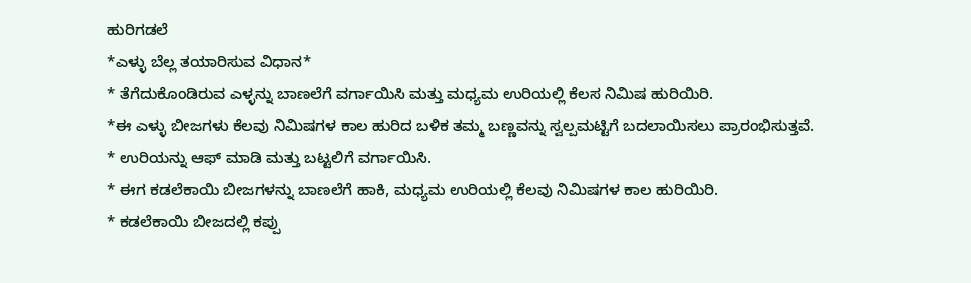ಹುರಿಗಡಲೆ
*ಎಳ್ಳು ಬೆಲ್ಲ ತಯಾರಿಸುವ ವಿಧಾನ*
* ತೆಗೆದುಕೊಂಡಿರುವ ಎಳ್ಳನ್ನು ಬಾಣಲೆಗೆ ವರ್ಗಾಯಿಸಿ ಮತ್ತು ಮಧ್ಯಮ ಉರಿಯಲ್ಲಿ ಕೆಲಸ ನಿಮಿಷ ಹುರಿಯಿರಿ.
*ಈ ಎಳ್ಳು ಬೀಜಗಳು ಕೆಲವು ನಿಮಿಷಗಳ ಕಾಲ ಹುರಿದ ಬಳಿಕ ತಮ್ಮ ಬಣ್ಣವನ್ನು ಸ್ವಲ್ಪಮಟ್ಟಿಗೆ ಬದಲಾಯಿಸಲು ಪ್ರಾರಂಭಿಸುತ್ತವೆ.
* ಉರಿಯನ್ನು ಆಫ್ ಮಾಡಿ ಮತ್ತು ಬಟ್ಟಲಿಗೆ ವರ್ಗಾಯಿಸಿ.
* ಈಗ ಕಡಲೆಕಾಯಿ ಬೀಜಗಳನ್ನು ಬಾಣಲೆಗೆ ಹಾಕಿ, ಮಧ್ಯಮ ಉರಿಯಲ್ಲಿ ಕೆಲವು ನಿಮಿಷಗಳ ಕಾಲ ಹುರಿಯಿರಿ.
* ಕಡಲೆಕಾಯಿ ಬೀಜದಲ್ಲಿ ಕಪ್ಪು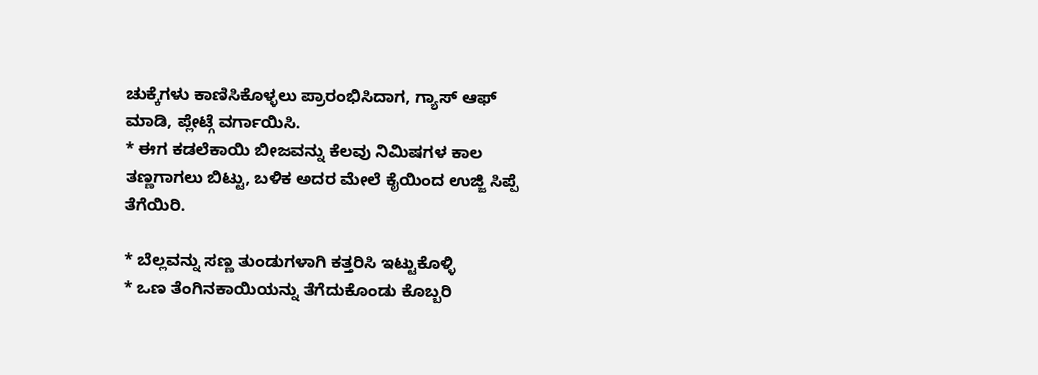ಚುಕ್ಕೆಗಳು ಕಾಣಿಸಿಕೊಳ್ಳಲು ಪ್ರಾರಂಭಿಸಿದಾಗ, ಗ್ಯಾಸ್ ಆಫ್ ಮಾಡಿ, ಪ್ಲೇಟ್ಗೆ ವರ್ಗಾಯಿಸಿ.
* ಈಗ ಕಡಲೆಕಾಯಿ ಬೀಜವನ್ನು ಕೆಲವು ನಿಮಿಷಗಳ ಕಾಲ ತಣ್ಣಗಾಗಲು ಬಿಟ್ಟು, ಬಳಿಕ ಅದರ ಮೇಲೆ ಕೈಯಿಂದ ಉಜ್ಜಿ ಸಿಪ್ಪೆ ತೆಗೆಯಿರಿ.

* ಬೆಲ್ಲವನ್ನು ಸಣ್ಣ ತುಂಡುಗಳಾಗಿ ಕತ್ತರಿಸಿ ಇಟ್ಟುಕೊಳ್ಳಿ
* ಒಣ ತೆಂಗಿನಕಾಯಿಯನ್ನು ತೆಗೆದುಕೊಂಡು ಕೊಬ್ಬರಿ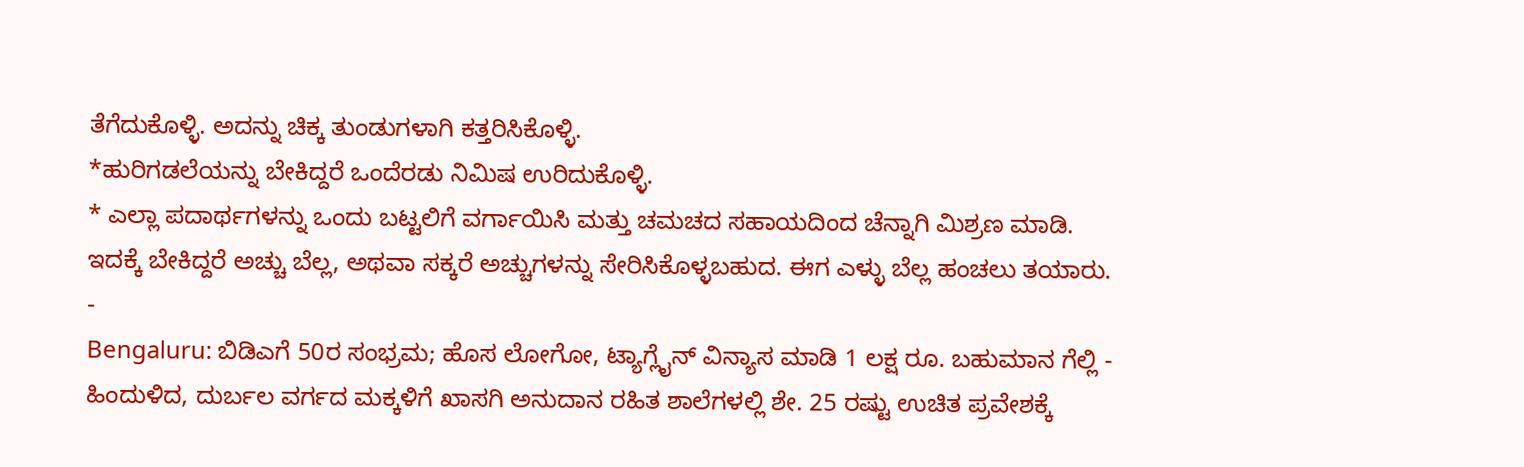ತೆಗೆದುಕೊಳ್ಳಿ. ಅದನ್ನು ಚಿಕ್ಕ ತುಂಡುಗಳಾಗಿ ಕತ್ತರಿಸಿಕೊಳ್ಳಿ.
*ಹುರಿಗಡಲೆಯನ್ನು ಬೇಕಿದ್ದರೆ ಒಂದೆರಡು ನಿಮಿಷ ಉರಿದುಕೊಳ್ಳಿ.
* ಎಲ್ಲಾ ಪದಾರ್ಥಗಳನ್ನು ಒಂದು ಬಟ್ಟಲಿಗೆ ವರ್ಗಾಯಿಸಿ ಮತ್ತು ಚಮಚದ ಸಹಾಯದಿಂದ ಚೆನ್ನಾಗಿ ಮಿಶ್ರಣ ಮಾಡಿ. ಇದಕ್ಕೆ ಬೇಕಿದ್ದರೆ ಅಚ್ಚು ಬೆಲ್ಲ, ಅಥವಾ ಸಕ್ಕರೆ ಅಚ್ಚುಗಳನ್ನು ಸೇರಿಸಿಕೊಳ್ಳಬಹುದ. ಈಗ ಎಳ್ಳು ಬೆಲ್ಲ ಹಂಚಲು ತಯಾರು.
-
Bengaluru: ಬಿಡಿಎಗೆ 50ರ ಸಂಭ್ರಮ; ಹೊಸ ಲೋಗೋ, ಟ್ಯಾಗ್ಲೈನ್ ವಿನ್ಯಾಸ ಮಾಡಿ 1 ಲಕ್ಷ ರೂ. ಬಹುಮಾನ ಗೆಲ್ಲಿ -
ಹಿಂದುಳಿದ, ದುರ್ಬಲ ವರ್ಗದ ಮಕ್ಕಳಿಗೆ ಖಾಸಗಿ ಅನುದಾನ ರಹಿತ ಶಾಲೆಗಳಲ್ಲಿ ಶೇ. 25 ರಷ್ಟು ಉಚಿತ ಪ್ರವೇಶಕ್ಕೆ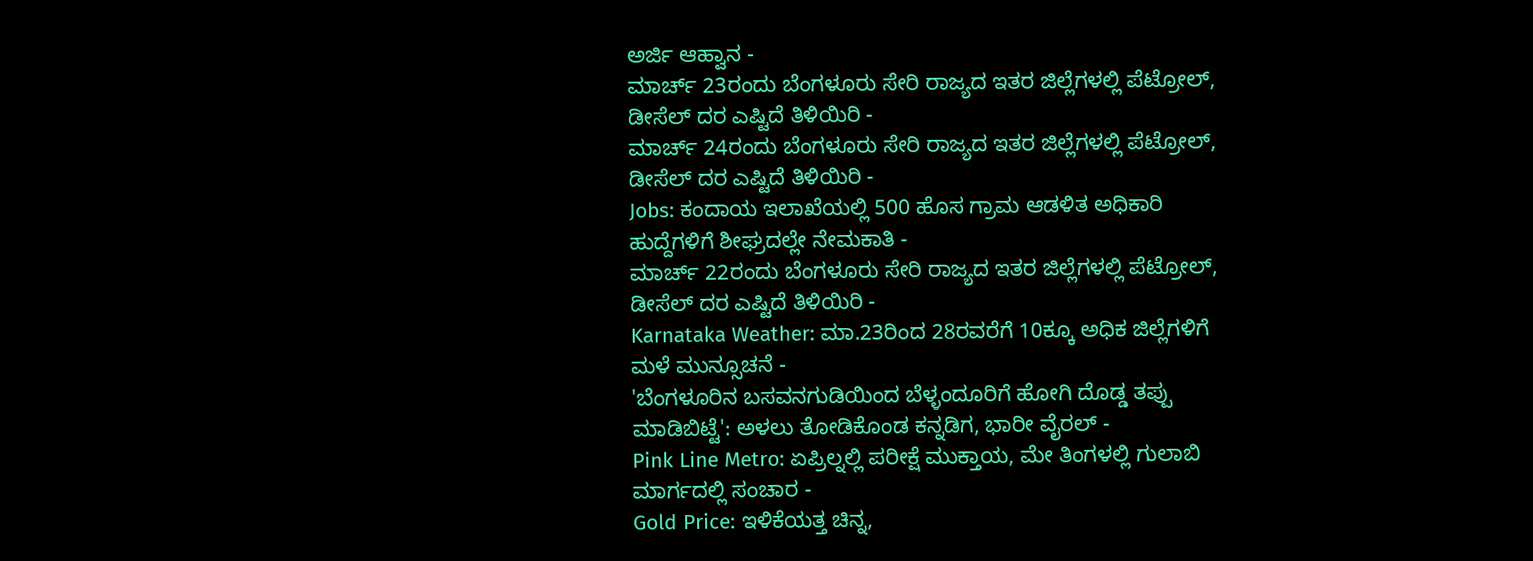ಅರ್ಜಿ ಆಹ್ವಾನ -
ಮಾರ್ಚ್ 23ರಂದು ಬೆಂಗಳೂರು ಸೇರಿ ರಾಜ್ಯದ ಇತರ ಜಿಲ್ಲೆಗಳಲ್ಲಿ ಪೆಟ್ರೋಲ್, ಡೀಸೆಲ್ ದರ ಎಷ್ಟಿದೆ ತಿಳಿಯಿರಿ -
ಮಾರ್ಚ್ 24ರಂದು ಬೆಂಗಳೂರು ಸೇರಿ ರಾಜ್ಯದ ಇತರ ಜಿಲ್ಲೆಗಳಲ್ಲಿ ಪೆಟ್ರೋಲ್, ಡೀಸೆಲ್ ದರ ಎಷ್ಟಿದೆ ತಿಳಿಯಿರಿ -
Jobs: ಕಂದಾಯ ಇಲಾಖೆಯಲ್ಲಿ 500 ಹೊಸ ಗ್ರಾಮ ಆಡಳಿತ ಅಧಿಕಾರಿ ಹುದ್ದೆಗಳಿಗೆ ಶೀಘ್ರದಲ್ಲೇ ನೇಮಕಾತಿ -
ಮಾರ್ಚ್ 22ರಂದು ಬೆಂಗಳೂರು ಸೇರಿ ರಾಜ್ಯದ ಇತರ ಜಿಲ್ಲೆಗಳಲ್ಲಿ ಪೆಟ್ರೋಲ್, ಡೀಸೆಲ್ ದರ ಎಷ್ಟಿದೆ ತಿಳಿಯಿರಿ -
Karnataka Weather: ಮಾ.23ರಿಂದ 28ರವರೆಗೆ 10ಕ್ಕೂ ಅಧಿಕ ಜಿಲ್ಲೆಗಳಿಗೆ ಮಳೆ ಮುನ್ಸೂಚನೆ -
'ಬೆಂಗಳೂರಿನ ಬಸವನಗುಡಿಯಿಂದ ಬೆಳ್ಳಂದೂರಿಗೆ ಹೋಗಿ ದೊಡ್ಡ ತಪ್ಪು ಮಾಡಿಬಿಟ್ಟೆ': ಅಳಲು ತೋಡಿಕೊಂಡ ಕನ್ನಡಿಗ, ಭಾರೀ ವೈರಲ್ -
Pink Line Metro: ಏಪ್ರಿಲ್ನಲ್ಲಿ ಪರೀಕ್ಷೆ ಮುಕ್ತಾಯ, ಮೇ ತಿಂಗಳಲ್ಲಿ ಗುಲಾಬಿ ಮಾರ್ಗದಲ್ಲಿ ಸಂಚಾರ -
Gold Price: ಇಳಿಕೆಯತ್ತ ಚಿನ್ನ,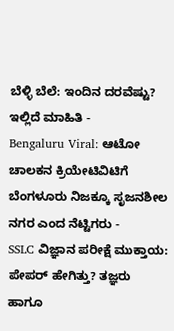ಬೆಳ್ಳಿ ಬೆಲೆ: ಇಂದಿನ ದರವೆಷ್ಟು? ಇಲ್ಲಿದೆ ಮಾಹಿತಿ -
Bengaluru Viral: ಆಟೋ ಚಾಲಕನ ಕ್ರಿಯೇಟಿವಿಟಿಗೆ ಬೆಂಗಳೂರು ನಿಜಕ್ಕೂ ಸೃಜನಶೀಲ ನಗರ ಎಂದ ನೆಟ್ಟಿಗರು -
SSLC ವಿಜ್ಞಾನ ಪರೀಕ್ಷೆ ಮುಕ್ತಾಯ: ಪೇಪರ್ ಹೇಗಿತ್ತು? ತಜ್ಞರು ಹಾಗೂ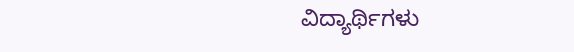ವಿದ್ಯಾರ್ಥಿಗಳು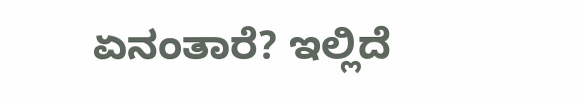ಏನಂತಾರೆ? ಇಲ್ಲಿದೆ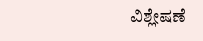ವಿಶ್ಲೇಷಣೆ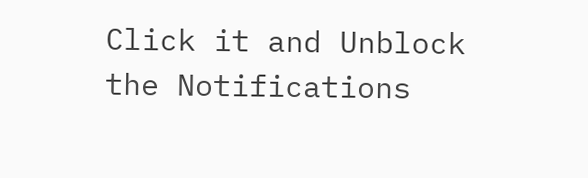Click it and Unblock the Notifications